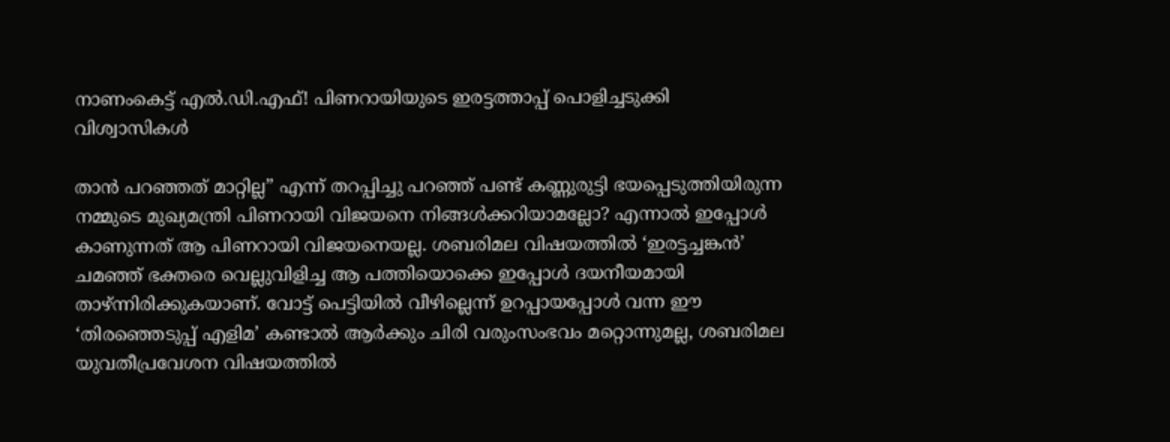നാണംകെട്ട് എൽ.ഡി.എഫ്! പിണറായിയുടെ ഇരട്ടത്താപ്പ് പൊളിച്ചടുക്കി വിശ്വാസികൾ

താൻ പറഞ്ഞത് മാറ്റില്ല” എന്ന് തറപ്പിച്ചു പറഞ്ഞ് പണ്ട് കണ്ണുരുട്ടി ഭയപ്പെടുത്തിയിരുന്ന നമ്മുടെ മുഖ്യമന്ത്രി പിണറായി വിജയനെ നിങ്ങൾക്കറിയാമല്ലോ? എന്നാൽ ഇപ്പോൾ കാണുന്നത് ആ പിണറായി വിജയനെയല്ല. ശബരിമല വിഷയത്തിൽ ‘ഇരട്ടച്ചങ്കൻ’ ചമഞ്ഞ് ഭക്തരെ വെല്ലുവിളിച്ച ആ പത്തിയൊക്കെ ഇപ്പോൾ ദയനീയമായി താഴ്ന്നിരിക്കുകയാണ്. വോട്ട് പെട്ടിയിൽ വീഴില്ലെന്ന് ഉറപ്പായപ്പോൾ വന്ന ഈ ‘തിരഞ്ഞെടുപ്പ് എളിമ’ കണ്ടാൽ ആർക്കും ചിരി വരുംസംഭവം മറ്റൊന്നുമല്ല, ശബരിമല യുവതീപ്രവേശന വിഷയത്തിൽ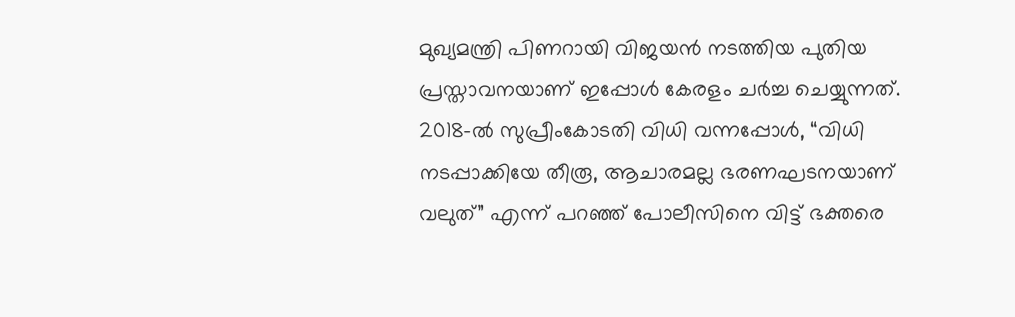മുഖ്യമന്ത്രി പിണറായി വിജയൻ നടത്തിയ പുതിയ പ്രസ്താവനയാണ് ഇപ്പോൾ കേരളം ചർച്ച ചെയ്യുന്നത്.
2018-ൽ സുപ്രീംകോടതി വിധി വന്നപ്പോൾ, “വിധി നടപ്പാക്കിയേ തീരൂ, ആചാരമല്ല ഭരണഘടനയാണ് വലുത്” എന്ന് പറഞ്ഞ് പോലീസിനെ വിട്ട് ഭക്തരെ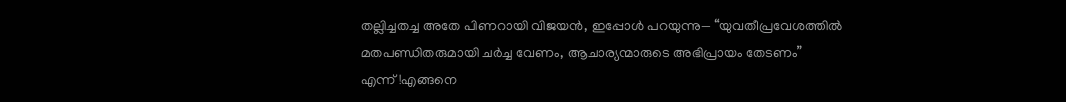തല്ലിച്ചതച്ച അതേ പിണറായി വിജയൻ, ഇപ്പോൾ പറയുന്നു— “യുവതീപ്രവേശത്തിൽ മതപണ്ഡിതരുമായി ചർച്ച വേണം, ആചാര്യന്മാരുടെ അഭിപ്രായം തേടണം” എന്ന്!എങ്ങനെ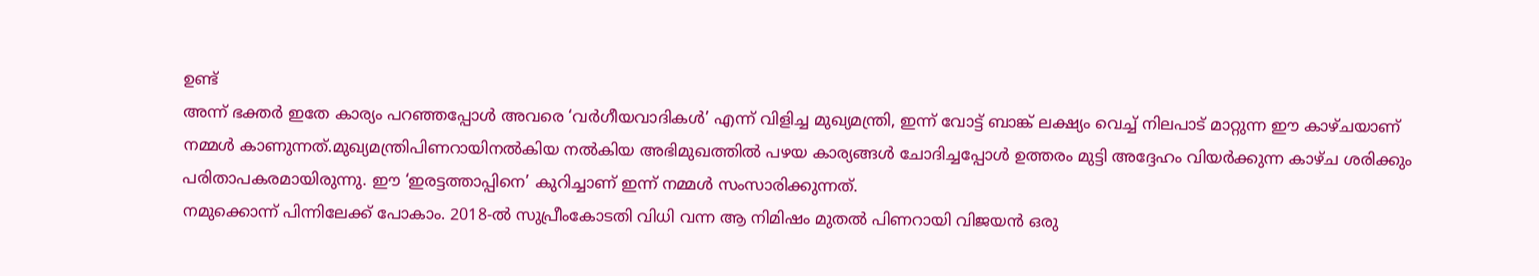ഉണ്ട്
അന്ന് ഭക്തർ ഇതേ കാര്യം പറഞ്ഞപ്പോൾ അവരെ ‘വർഗീയവാദികൾ’ എന്ന് വിളിച്ച മുഖ്യമന്ത്രി, ഇന്ന് വോട്ട് ബാങ്ക് ലക്ഷ്യം വെച്ച് നിലപാട് മാറ്റുന്ന ഈ കാഴ്ചയാണ് നമ്മൾ കാണുന്നത്.മുഖ്യമന്ത്രിപിണറായിനൽകിയ നൽകിയ അഭിമുഖത്തിൽ പഴയ കാര്യങ്ങൾ ചോദിച്ചപ്പോൾ ഉത്തരം മുട്ടി അദ്ദേഹം വിയർക്കുന്ന കാഴ്ച ശരിക്കും പരിതാപകരമായിരുന്നു. ഈ ‘ഇരട്ടത്താപ്പിനെ’ കുറിച്ചാണ് ഇന്ന് നമ്മൾ സംസാരിക്കുന്നത്.
നമുക്കൊന്ന് പിന്നിലേക്ക് പോകാം. 2018-ൽ സുപ്രീംകോടതി വിധി വന്ന ആ നിമിഷം മുതൽ പിണറായി വിജയൻ ഒരു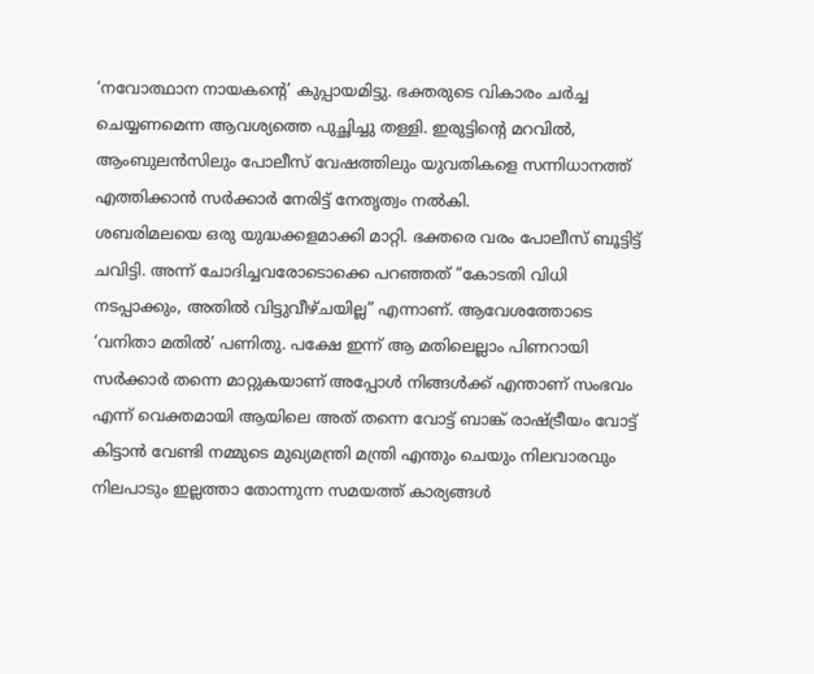‘നവോത്ഥാന നായകന്റെ’ കുപ്പായമിട്ടു. ഭക്തരുടെ വികാരം ചർച്ച ചെയ്യണമെന്ന ആവശ്യത്തെ പുച്ഛിച്ചു തള്ളി. ഇരുട്ടിന്റെ മറവിൽ, ആംബുലൻസിലും പോലീസ് വേഷത്തിലും യുവതികളെ സന്നിധാനത്ത് എത്തിക്കാൻ സർക്കാർ നേരിട്ട് നേതൃത്വം നൽകി.
ശബരിമലയെ ഒരു യുദ്ധക്കളമാക്കി മാറ്റി. ഭക്തരെ വരം പോലീസ് ബൂട്ടിട്ട് ചവിട്ടി. അന്ന് ചോദിച്ചവരോടൊക്കെ പറഞ്ഞത് “കോടതി വിധി നടപ്പാക്കും, അതിൽ വിട്ടുവീഴ്ചയില്ല” എന്നാണ്. ആവേശത്തോടെ ‘വനിതാ മതിൽ’ പണിതു. പക്ഷേ ഇന്ന് ആ മതിലെല്ലാം പിണറായി സർക്കാർ തന്നെ മാറ്റുകയാണ് അപ്പോൾ നിങ്ങൾക്ക് എന്താണ് സംഭവം എന്ന് വെക്തമായി ആയിലെ അത് തന്നെ വോട്ട് ബാങ്ക് രാഷ്ട്രീയം വോട്ട് കിട്ടാൻ വേണ്ടി നമ്മുടെ മുഖ്യമന്ത്രി മന്ത്രി എന്തും ചെയും നിലവാരവും നിലപാടും ഇല്ലത്താ തോന്നുന്ന സമയത്ത് കാര്യങ്ങൾ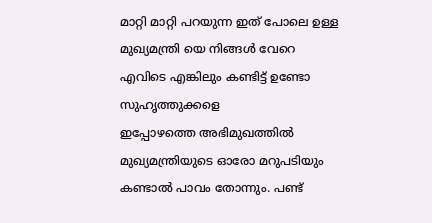മാറ്റി മാറ്റി പറയുന്ന ഇത് പോലെ ഉള്ള മുഖ്യമന്ത്രി യെ നിങ്ങൾ വേറെ എവിടെ എങ്കിലും കണ്ടിട്ട് ഉണ്ടോ സുഹൃത്തുക്കളെ
ഇപ്പോഴത്തെ അഭിമുഖത്തിൽ മുഖ്യമന്ത്രിയുടെ ഓരോ മറുപടിയും കണ്ടാൽ പാവം തോന്നും. പണ്ട്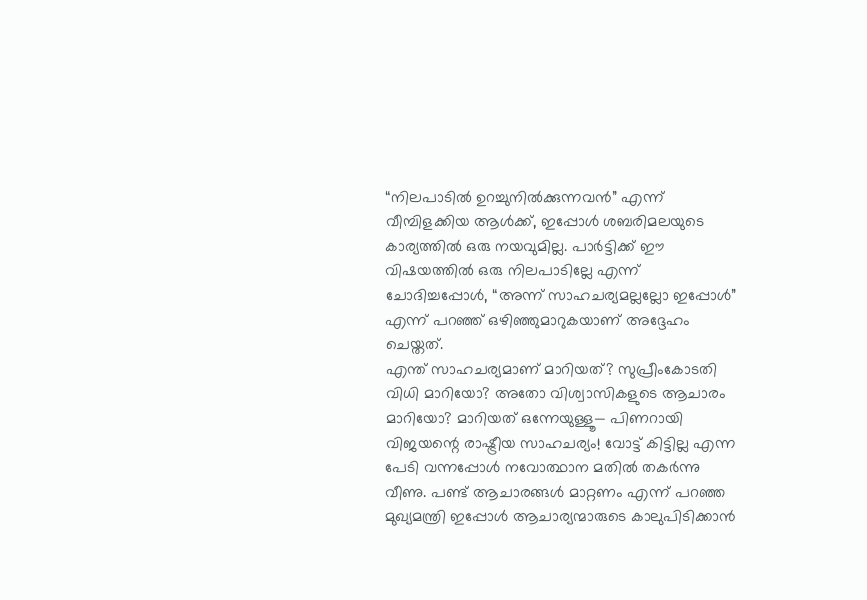“നിലപാടിൽ ഉറച്ചുനിൽക്കുന്നവൻ” എന്ന് വീമ്പിളക്കിയ ആൾക്ക്, ഇപ്പോൾ ശബരിമലയുടെ കാര്യത്തിൽ ഒരു നയവുമില്ല. പാർട്ടിക്ക് ഈ വിഷയത്തിൽ ഒരു നിലപാടില്ലേ എന്ന് ചോദിച്ചപ്പോൾ, “അന്ന് സാഹചര്യമല്ലല്ലോ ഇപ്പോൾ” എന്ന് പറഞ്ഞ് ഒഴിഞ്ഞുമാറുകയാണ് അദ്ദേഹം ചെയ്തത്.
എന്ത് സാഹചര്യമാണ് മാറിയത്? സുപ്രീംകോടതി വിധി മാറിയോ? അതോ വിശ്വാസികളുടെ ആചാരം മാറിയോ? മാറിയത് ഒന്നേയുള്ളൂ— പിണറായി വിജയന്റെ രാഷ്ട്രീയ സാഹചര്യം! വോട്ട് കിട്ടില്ല എന്ന പേടി വന്നപ്പോൾ നവോത്ഥാന മതിൽ തകർന്നു വീണു. പണ്ട് ആചാരങ്ങൾ മാറ്റണം എന്ന് പറഞ്ഞ മുഖ്യമന്ത്രി ഇപ്പോൾ ആചാര്യന്മാരുടെ കാലുപിടിക്കാൻ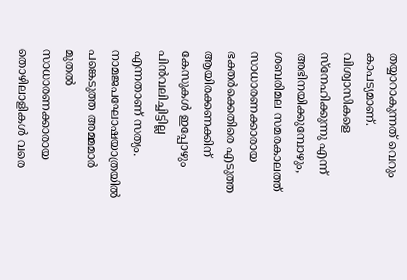തയ്യാറാകുന്നത് വെറും കാപട്യമാണ്.
വിശ്വാസികളെ സ്നേഹിക്കുന്നു എന്ന് അഭിനയിക്കുമ്പോഴും, ശബരിമല സമരകാലത്ത് സാധാരണക്കാരായ ഭക്തർക്കെതിരെ എടുത്ത ആയിരക്കണക്കിന് കേസുകൾ ഇപ്പോഴും പിൻവലിച്ചിട്ടില്ല എന്നതാണ് സത്യം.
നാമജപഘോഷയാത്രയിൽ പങ്കെടുത്ത അമ്മമാർ മുതൽ സാധാരണക്കാരായ തൊഴിലാളികൾ വരെ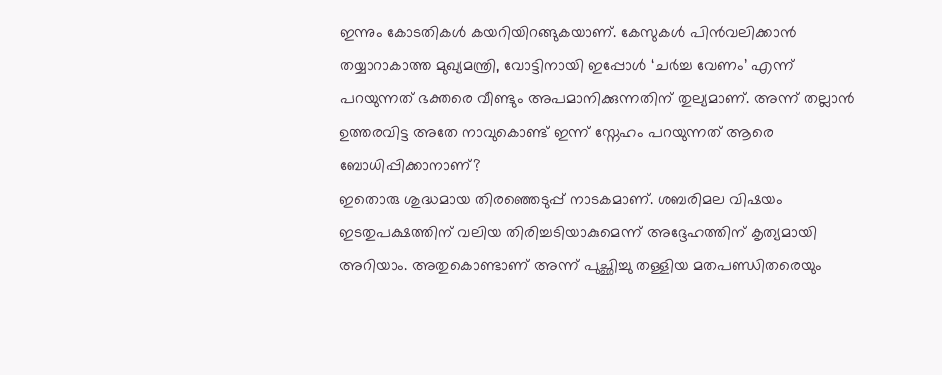ഇന്നും കോടതികൾ കയറിയിറങ്ങുകയാണ്. കേസുകൾ പിൻവലിക്കാൻ തയ്യാറാകാത്ത മുഖ്യമന്ത്രി, വോട്ടിനായി ഇപ്പോൾ ‘ചർച്ച വേണം’ എന്ന് പറയുന്നത് ഭക്തരെ വീണ്ടും അപമാനിക്കുന്നതിന് തുല്യമാണ്. അന്ന് തല്ലാൻ ഉത്തരവിട്ട അതേ നാവുകൊണ്ട് ഇന്ന് സ്നേഹം പറയുന്നത് ആരെ ബോധിപ്പിക്കാനാണ്?
ഇതൊരു ശുദ്ധമായ തിരഞ്ഞെടുപ്പ് നാടകമാണ്. ശബരിമല വിഷയം ഇടതുപക്ഷത്തിന് വലിയ തിരിച്ചടിയാകുമെന്ന് അദ്ദേഹത്തിന് കൃത്യമായി അറിയാം. അതുകൊണ്ടാണ് അന്ന് പുച്ഛിച്ചു തള്ളിയ മതപണ്ഡിതരെയും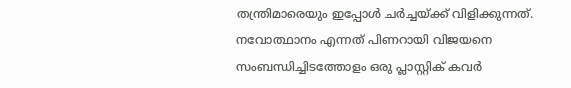തന്ത്രിമാരെയും ഇപ്പോൾ ചർച്ചയ്ക്ക് വിളിക്കുന്നത്.
നവോത്ഥാനം എന്നത് പിണറായി വിജയനെ സംബന്ധിച്ചിടത്തോളം ഒരു പ്ലാസ്റ്റിക് കവർ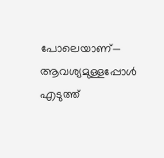പോലെയാണ്— ആവശ്യമുള്ളപ്പോൾ എടുത്ത്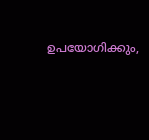ഉപയോഗിക്കും,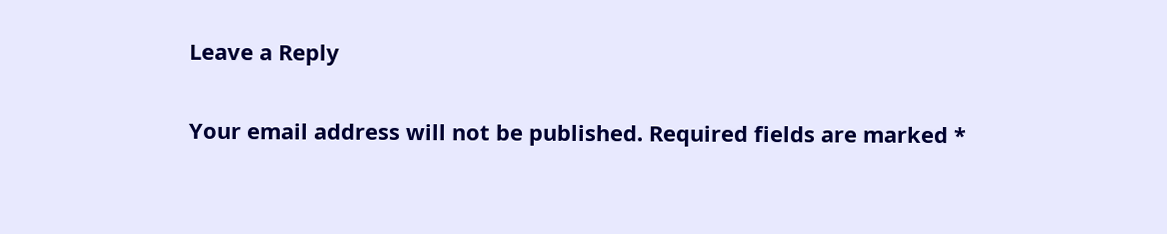Leave a Reply

Your email address will not be published. Required fields are marked *